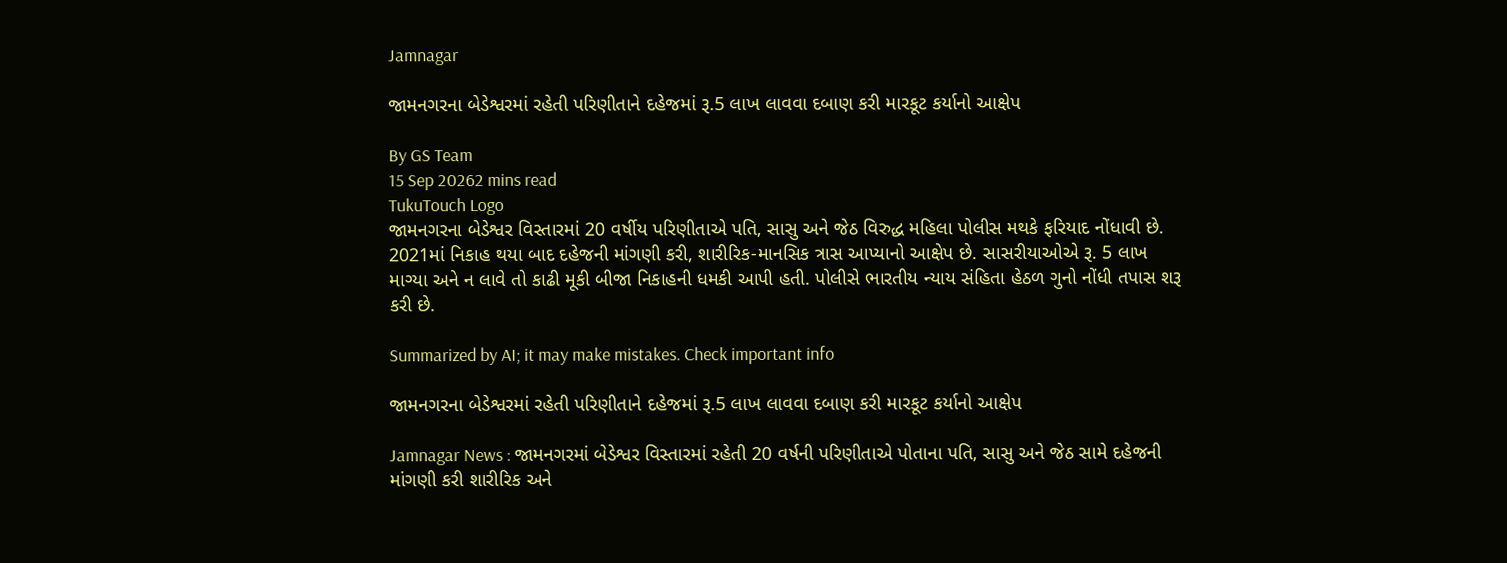Jamnagar

જામનગરના બેડેશ્વરમાં રહેતી પરિણીતાને દહેજમાં રૂ.5 લાખ લાવવા દબાણ કરી મારકૂટ કર્યાનો આક્ષેપ

By GS Team
15 Sep 20262 mins read
TukuTouch Logo
જામનગરના બેડેશ્વર વિસ્તારમાં 20 વર્ષીય પરિણીતાએ પતિ, સાસુ અને જેઠ વિરુદ્ધ મહિલા પોલીસ મથકે ફરિયાદ નોંધાવી છે. 2021માં નિકાહ થયા બાદ દહેજની માંગણી કરી, શારીરિક-માનસિક ત્રાસ આપ્યાનો આક્ષેપ છે. સાસરીયાઓએ રૂ. 5 લાખ માગ્યા અને ન લાવે તો કાઢી મૂકી બીજા નિકાહની ધમકી આપી હતી. પોલીસે ભારતીય ન્યાય સંહિતા હેઠળ ગુનો નોંધી તપાસ શરૂ કરી છે.

Summarized by AI; it may make mistakes. Check important info

જામનગરના બેડેશ્વરમાં રહેતી પરિણીતાને દહેજમાં રૂ.5 લાખ લાવવા દબાણ કરી મારકૂટ કર્યાનો આક્ષેપ

Jamnagar News : જામનગરમાં બેડેશ્વર વિસ્તારમાં રહેતી 20 વર્ષની પરિણીતાએ પોતાના પતિ, સાસુ અને જેઠ સામે દહેજની માંગણી કરી શારીરિક અને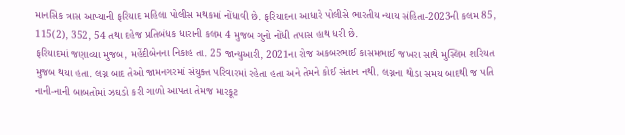માનસિક ત્રાસ આપ્યાની ફરિયાદ મહિલા પોલીસ મથકમાં નોંધાવી છે. ફરિયાદના આધારે પોલીસે ભારતીય ન્યાય સંહિતા-2023ની કલમ 85, 115(2), 352, 54 તથા દહેજ પ્રતિબંધક ધારાની કલમ 4 મુજબ ગુનો નોંધી તપાસ હાથ ધરી છે.
ફરિયાદમાં જણાવ્યા મુજબ, મહેંદીબેનના નિકાહ તા. 25 જાન્યુઆરી, 2021ના રોજ અકબરભાઈ કાસમભાઈ જખરા સાથે મુસ્લિમ શરિયત મુજબ થયા હતા. લગ્ન બાદ તેઓ જામનગરમાં સંયુક્ત પરિવારમાં રહેતા હતા અને તેમને કોઈ સંતાન નથી. લગ્નના થોડા સમય બાદથી જ પતિ નાની-નાની બાબતોમાં ઝઘડો કરી ગાળો આપતા તેમજ મારકૂટ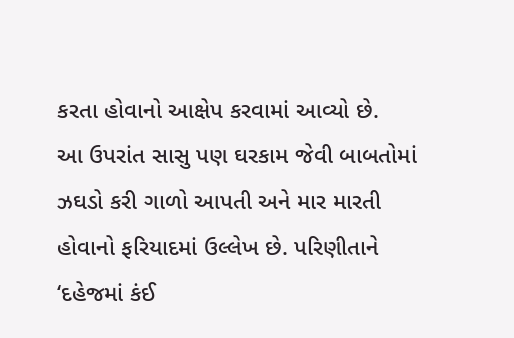કરતા હોવાનો આક્ષેપ કરવામાં આવ્યો છે.
આ ઉપરાંત સાસુ પણ ઘરકામ જેવી બાબતોમાં ઝઘડો કરી ગાળો આપતી અને માર મારતી હોવાનો ફરિયાદમાં ઉલ્લેખ છે. પરિણીતાને ‘દહેજમાં કંઈ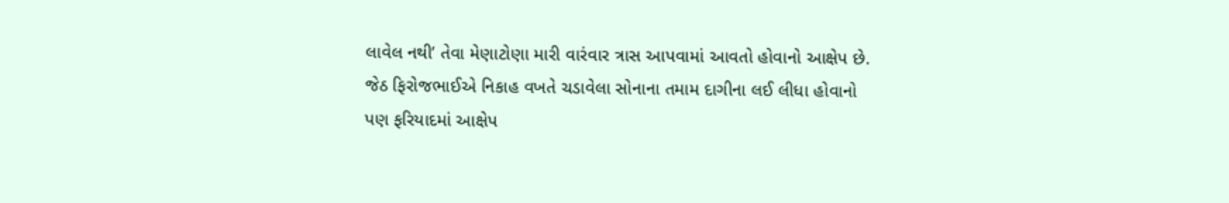લાવેલ નથી’ તેવા મેણાટોણા મારી વારંવાર ત્રાસ આપવામાં આવતો હોવાનો આક્ષેપ છે. જેઠ ફિરોજભાઈએ નિકાહ વખતે ચડાવેલા સોનાના તમામ દાગીના લઈ લીધા હોવાનો પણ ફરિયાદમાં આક્ષેપ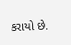કરાયો છે.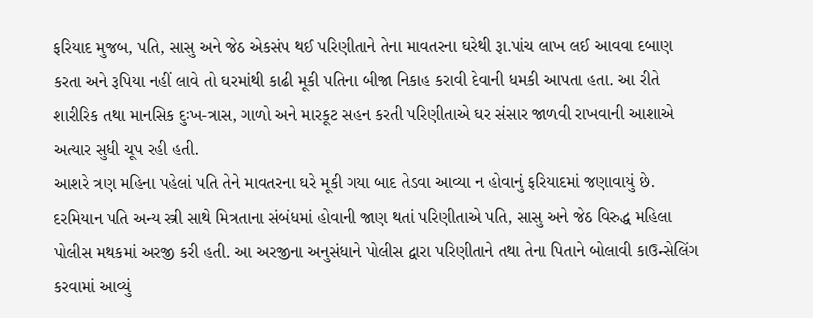ફરિયાદ મુજબ, પતિ, સાસુ અને જેઠ એકસંપ થઈ પરિણીતાને તેના માવતરના ઘરેથી રૂા.પાંચ લાખ લઈ આવવા દબાણ કરતા અને રૂપિયા નહીં લાવે તો ઘરમાંથી કાઢી મૂકી પતિના બીજા નિકાહ કરાવી દેવાની ધમકી આપતા હતા. આ રીતે શારીરિક તથા માનસિક દુઃખ-ત્રાસ, ગાળો અને મારકૂટ સહન કરતી પરિણીતાએ ઘર સંસાર જાળવી રાખવાની આશાએ અત્યાર સુધી ચૂપ રહી હતી.
આશરે ત્રણ મહિના પહેલાં પતિ તેને માવતરના ઘરે મૂકી ગયા બાદ તેડવા આવ્યા ન હોવાનું ફરિયાદમાં જણાવાયું છે. દરમિયાન પતિ અન્ય સ્ત્રી સાથે મિત્રતાના સંબંધમાં હોવાની જાણ થતાં પરિણીતાએ પતિ, સાસુ અને જેઠ વિરુદ્ધ મહિલા પોલીસ મથકમાં અરજી કરી હતી. આ અરજીના અનુસંધાને પોલીસ દ્વારા પરિણીતાને તથા તેના પિતાને બોલાવી કાઉન્સેલિંગ કરવામાં આવ્યું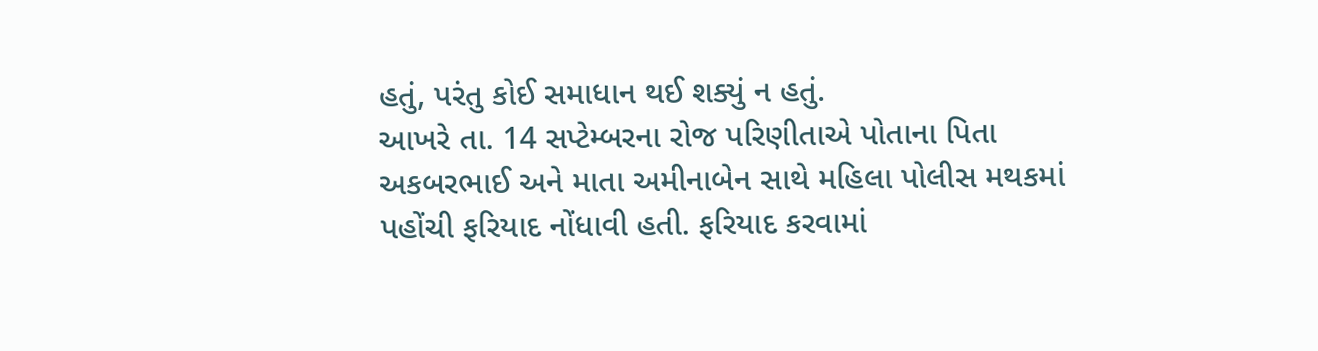હતું, પરંતુ કોઈ સમાધાન થઈ શક્યું ન હતું.
આખરે તા. 14 સપ્ટેમ્બરના રોજ પરિણીતાએ પોતાના પિતા અકબરભાઈ અને માતા અમીનાબેન સાથે મહિલા પોલીસ મથકમાં પહોંચી ફરિયાદ નોંધાવી હતી. ફરિયાદ કરવામાં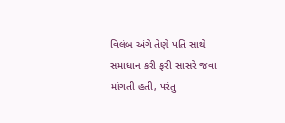વિલંબ અંગે તેણે પતિ સાથે સમાધાન કરી ફરી સાસરે જવા માંગતી હતી, પરંતુ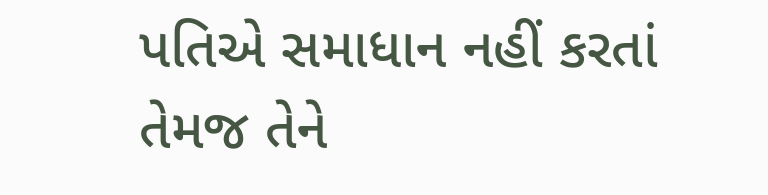પતિએ સમાધાન નહીં કરતાં તેમજ તેને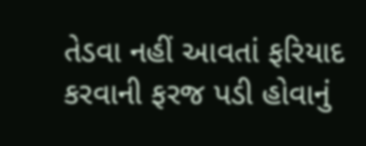તેડવા નહીં આવતાં ફરિયાદ કરવાની ફરજ પડી હોવાનું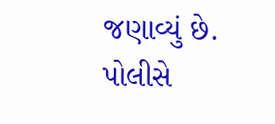જણાવ્યું છે. પોલીસે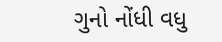ગુનો નોંધી વધુ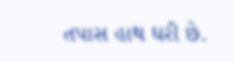તપાસ હાથ ધરી છે.